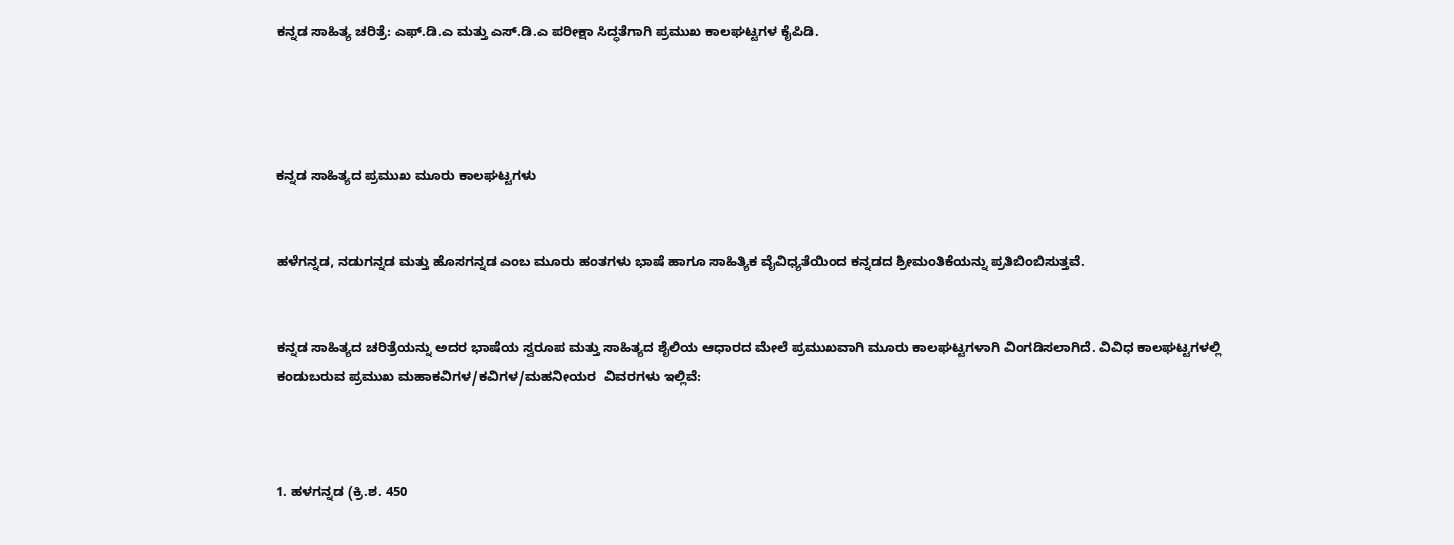ಕನ್ನಡ ಸಾಹಿತ್ಯ ಚರಿತ್ರೆ: ಎಫ್.ಡಿ.ಎ ಮತ್ತು ಎಸ್.ಡಿ.ಎ ಪರೀಕ್ಷಾ ಸಿದ್ಧತೆಗಾಗಿ ಪ್ರಮುಖ ಕಾಲಘಟ್ಟಗಳ ಕೈಪಿಡಿ.




ಕನ್ನಡ ಸಾಹಿತ್ಯದ ಪ್ರಮುಖ ಮೂರು ಕಾಲಘಟ್ಟಗಳು


ಹಳೆಗನ್ನಡ, ನಡುಗನ್ನಡ ಮತ್ತು ಹೊಸಗನ್ನಡ ಎಂಬ ಮೂರು ಹಂತಗಳು ಭಾಷೆ ಹಾಗೂ ಸಾಹಿತ್ಯಿಕ ವೈವಿಧ್ಯತೆಯಿಂದ ಕನ್ನಡದ ಶ್ರೀಮಂತಿಕೆಯನ್ನು ಪ್ರತಿಬಿಂಬಿಸುತ್ತವೆ.


ಕನ್ನಡ ಸಾಹಿತ್ಯದ ಚರಿತ್ರೆಯನ್ನು ಅದರ ಭಾಷೆಯ ಸ್ವರೂಪ ಮತ್ತು ಸಾಹಿತ್ಯದ ಶೈಲಿಯ ಆಧಾರದ ಮೇಲೆ ಪ್ರಮುಖವಾಗಿ ಮೂರು ಕಾಲಘಟ್ಟಗಳಾಗಿ ವಿಂಗಡಿಸಲಾಗಿದೆ. ವಿವಿಧ ಕಾಲಘಟ್ಟಗಳಲ್ಲಿ ಕಂಡುಬರುವ ಪ್ರಮುಖ ಮಹಾಕವಿಗಳ/ಕವಿಗಳ/ಮಹನೀಯರ  ವಿವರಗಳು ಇಲ್ಲಿವೆ:



1. ಹಳಗನ್ನಡ (ಕ್ರಿ.ಶ. 450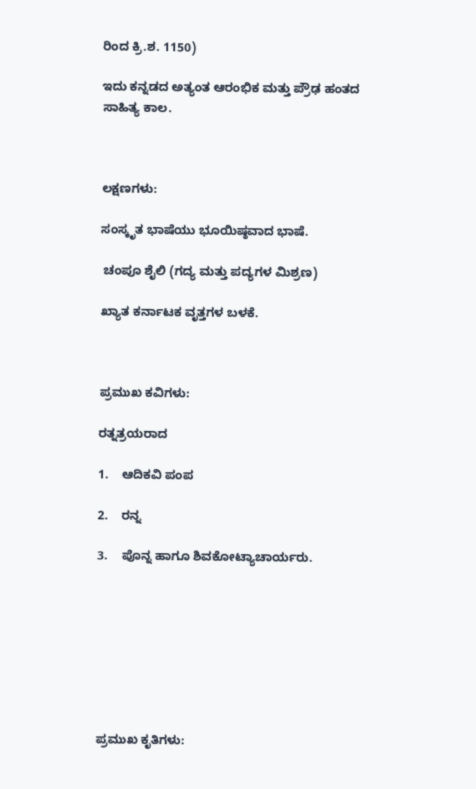ರಿಂದ ಕ್ರಿ.ಶ. 1150)

ಇದು ಕನ್ನಡದ ಅತ್ಯಂತ ಆರಂಭಿಕ ಮತ್ತು ಪ್ರೌಢ ಹಂತದ ಸಾಹಿತ್ಯ ಕಾಲ.



ಲಕ್ಷಣಗಳು:

ಸಂಸ್ಕೃತ ಭಾಷೆಯು ಭೂಯಿಷ್ಠವಾದ ಭಾಷೆ.

 ಚಂಪೂ ಶೈಲಿ (ಗದ್ಯ ಮತ್ತು ಪದ್ಯಗಳ ಮಿಶ್ರಣ)

ಖ್ಯಾತ ಕರ್ನಾಟಕ ವೃತ್ತಗಳ ಬಳಕೆ.



ಪ್ರಮುಖ ಕವಿಗಳು:

ರತ್ನತ್ರಯರಾದ

1.    ಆದಿಕವಿ ಪಂಪ

2.    ರನ್ನ

3.    ಪೊನ್ನ ಹಾಗೂ ಶಿವಕೋಟ್ಯಾಚಾರ್ಯರು.








ಪ್ರಮುಖ ಕೃತಿಗಳು: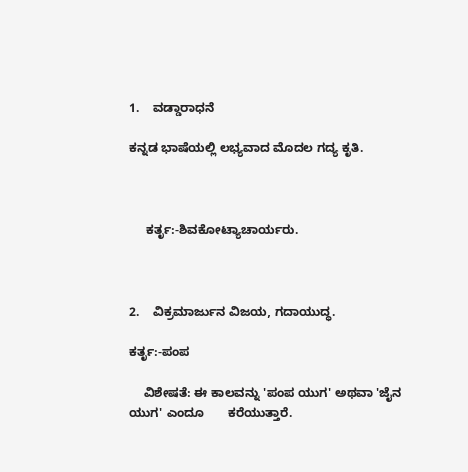1.    ವಡ್ಡಾರಾಧನೆ

ಕನ್ನಡ ಭಾಷೆಯಲ್ಲಿ ಲಭ್ಯವಾದ ಮೊದಲ ಗದ್ಯ ಕೃತಿ.



     ಕರ್ತೃ:-ಶಿವಕೋಟ್ಯಾಚಾರ್ಯರು.



2.    ವಿಕ್ರಮಾರ್ಜುನ ವಿಜಯ, ಗದಾಯುದ್ಧ.

ಕರ್ತೃ:-ಪಂಪ

    ವಿಶೇಷತೆ: ಈ ಕಾಲವನ್ನು 'ಪಂಪ ಯುಗ' ಅಥವಾ 'ಜೈನ ಯುಗ' ಎಂದೂ       ಕರೆಯುತ್ತಾರೆ.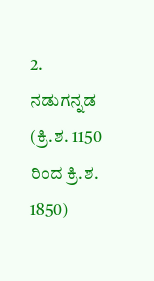2. ನಡುಗನ್ನಡ (ಕ್ರಿ.ಶ. 1150 ರಿಂದ ಕ್ರಿ.ಶ. 1850)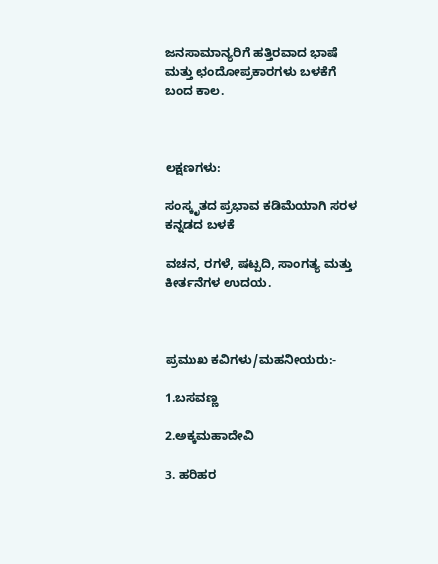ಜನಸಾಮಾನ್ಯರಿಗೆ ಹತ್ತಿರವಾದ ಭಾಷೆ ಮತ್ತು ಛಂದೋಪ್ರಕಾರಗಳು ಬಳಕೆಗೆ ಬಂದ ಕಾಲ.



ಲಕ್ಷಣಗಳು:

ಸಂಸ್ಕೃತದ ಪ್ರಭಾವ ಕಡಿಮೆಯಾಗಿ ಸರಳ ಕನ್ನಡದ ಬಳಕೆ

ವಚನ, ರಗಳೆ, ಷಟ್ಪದಿ, ಸಾಂಗತ್ಯ ಮತ್ತು ಕೀರ್ತನೆಗಳ ಉದಯ.



ಪ್ರಮುಖ ಕವಿಗಳು/ಮಹನೀಯರು:-

1.ಬಸವಣ್ಣ

2.ಅಕ್ಕಮಹಾದೇವಿ

3. ಹರಿಹರ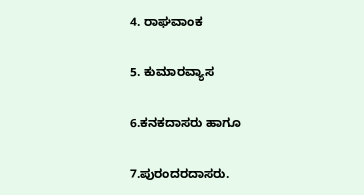4. ರಾಘವಾಂಕ

5. ಕುಮಾರವ್ಯಾಸ

6.ಕನಕದಾಸರು ಹಾಗೂ

7.ಪುರಂದರದಾಸರು.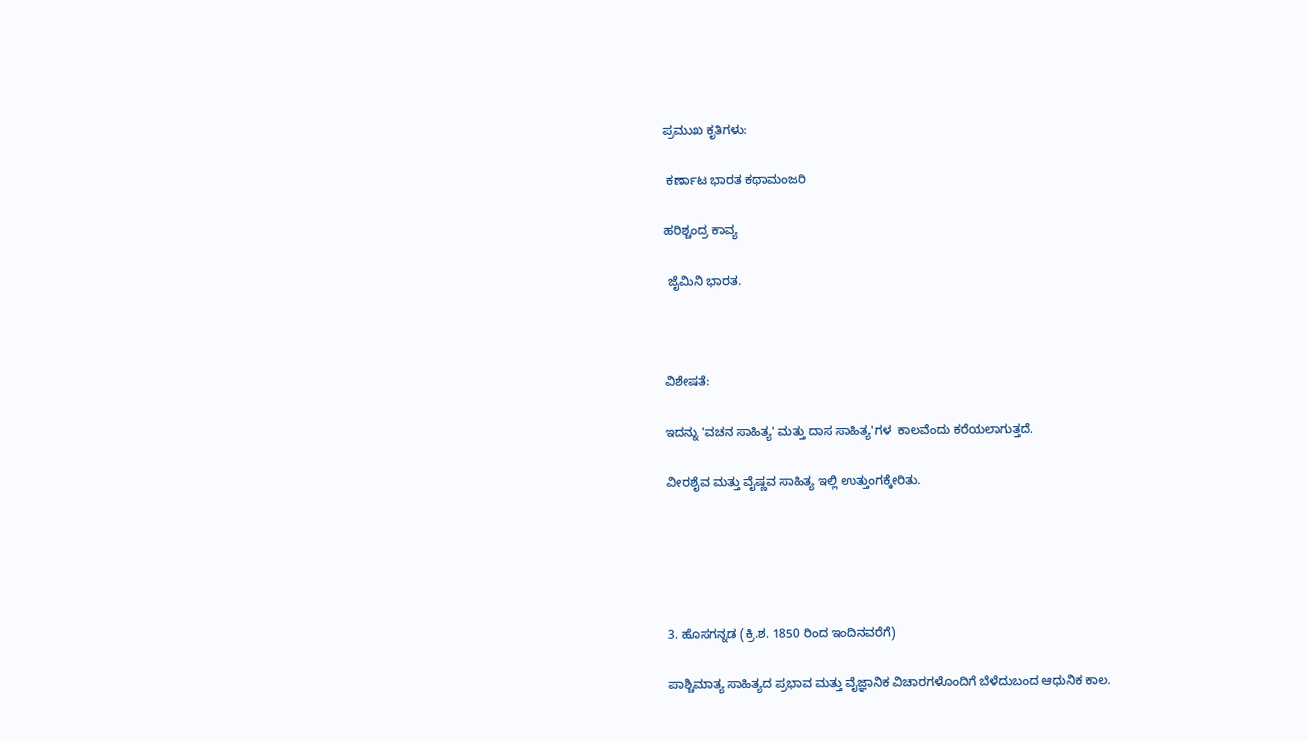ಪ್ರಮುಖ ಕೃತಿಗಳು:

 ಕರ್ಣಾಟ ಭಾರತ ಕಥಾಮಂಜರಿ

ಹರಿಶ್ಚಂದ್ರ ಕಾವ್ಯ

 ಜೈಮಿನಿ ಭಾರತ.



ವಿಶೇಷತೆ:

ಇದನ್ನು 'ವಚನ ಸಾಹಿತ್ಯ' ಮತ್ತು ದಾಸ ಸಾಹಿತ್ಯ'ಗಳ  ಕಾಲವೆಂದು ಕರೆಯಲಾಗುತ್ತದೆ.

ವೀರಶೈವ ಮತ್ತು ವೈಷ್ಣವ ಸಾಹಿತ್ಯ ಇಲ್ಲಿ ಉತ್ತುಂಗಕ್ಕೇರಿತು.





3. ಹೊಸಗನ್ನಡ (ಕ್ರಿ.ಶ. 1850 ರಿಂದ ಇಂದಿನವರೆಗೆ)

ಪಾಶ್ಚಿಮಾತ್ಯ ಸಾಹಿತ್ಯದ ಪ್ರಭಾವ ಮತ್ತು ವೈಜ್ಞಾನಿಕ ವಿಚಾರಗಳೊಂದಿಗೆ ಬೆಳೆದುಬಂದ ಆಧುನಿಕ ಕಾಲ.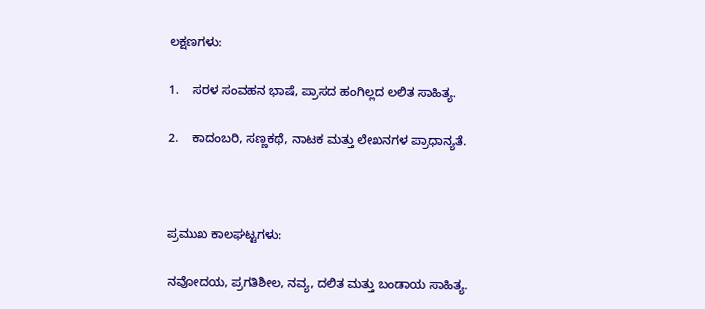ಲಕ್ಷಣಗಳು:

1.    ಸರಳ ಸಂವಹನ ಭಾಷೆ, ಪ್ರಾಸದ ಹಂಗಿಲ್ಲದ ಲಲಿತ ಸಾಹಿತ್ಯ.

2.    ಕಾದಂಬರಿ, ಸಣ್ಣಕಥೆ, ನಾಟಕ ಮತ್ತು ಲೇಖನಗಳ ಪ್ರಾಧಾನ್ಯತೆ.



ಪ್ರಮುಖ ಕಾಲಘಟ್ಟಗಳು:

ನವೋದಯ, ಪ್ರಗತಿಶೀಲ, ನವ್ಯ, ದಲಿತ ಮತ್ತು ಬಂಡಾಯ ಸಾಹಿತ್ಯ.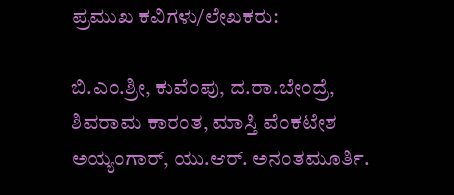ಪ್ರಮುಖ ಕವಿಗಳು/ಲೇಖಕರು:

ಬಿ.ಎಂ.ಶ್ರೀ, ಕುವೆಂಪು, ದ.ರಾ.ಬೇಂದ್ರೆ, ಶಿವರಾಮ ಕಾರಂತ, ಮಾಸ್ತಿ ವೆಂಕಟೇಶ ಅಯ್ಯಂಗಾರ್, ಯು.ಆರ್. ಅನಂತಮೂರ್ತಿ.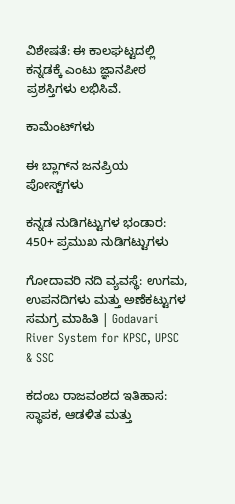ವಿಶೇಷತೆ: ಈ ಕಾಲಘಟ್ಟದಲ್ಲಿ ಕನ್ನಡಕ್ಕೆ ಎಂಟು ಜ್ಞಾನಪೀಠ ಪ್ರಶಸ್ತಿಗಳು ಲಭಿಸಿವೆ.

ಕಾಮೆಂಟ್‌ಗಳು

ಈ ಬ್ಲಾಗ್‌ನ ಜನಪ್ರಿಯ ಪೋಸ್ಟ್‌ಗಳು

ಕನ್ನಡ ನುಡಿಗಟ್ಟುಗಳ ಭಂಡಾರ: 450+ ಪ್ರಮುಖ ನುಡಿಗಟ್ಟುಗಳು

ಗೋದಾವರಿ ನದಿ ವ್ಯವಸ್ಥೆ: ಉಗಮ, ಉಪನದಿಗಳು ಮತ್ತು ಅಣೆಕಟ್ಟುಗಳ ಸಮಗ್ರ ಮಾಹಿತಿ | Godavari River System for KPSC, UPSC & SSC

ಕದಂಬ ರಾಜವಂಶದ ಇತಿಹಾಸ: ಸ್ಥಾಪಕ, ಆಡಳಿತ ಮತ್ತು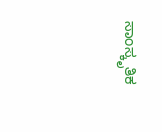ಸಾಂಸ್ಕೃತಿಕ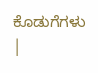ಕೊಡುಗೆಗಳು |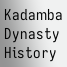Kadamba Dynasty History